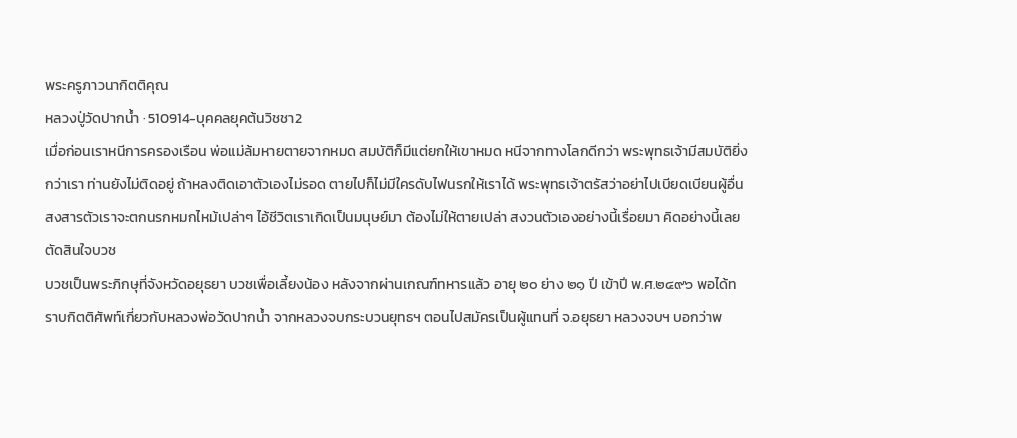พระครูภาวนากิตติคุณ
หลวงปู่วัดปากน้ำ · 510914-บุคคลยุคต้นวิชชา2
เมื่อก่อนเราหนีการครองเรือน พ่อแม่ล้มหายตายจากหมด สมบัติก็มีแต่ยกให้เขาหมด หนีจากทางโลกดีกว่า พระพุทธเจ้ามีสมบัติยิ่งกว่าเรา ท่านยังไม่ติดอยู่ ถ้าหลงติดเอาตัวเองไม่รอด ตายไปก็ไม่มีใครดับไฟนรกให้เราได้ พระพุทธเจ้าตรัสว่าอย่าไปเบียดเบียนผู้อื่น สงสารตัวเราจะตกนรกหมกไหม้เปล่าๆ ไอ้ชีวิตเราเกิดเป็นมนุษย์มา ต้องไม่ให้ตายเปล่า สงวนตัวเองอย่างนี้เรื่อยมา คิดอย่างนี้เลยตัดสินใจบวช
บวชเป็นพระภิกษุที่จังหวัดอยุธยา บวชเพื่อเลี้ยงน้อง หลังจากผ่านเกณฑ์ทหารแล้ว อายุ ๒๐ ย่าง ๒๑ ปี เข้าปี พ.ศ.๒๔๙๖ พอได้ทราบกิตติศัพท์เกี่ยวกับหลวงพ่อวัดปากน้ำ จากหลวงจบกระบวนยุทธฯ ตอนไปสมัครเป็นผู้แทนที่ จ.อยุธยา หลวงจบฯ บอกว่าพ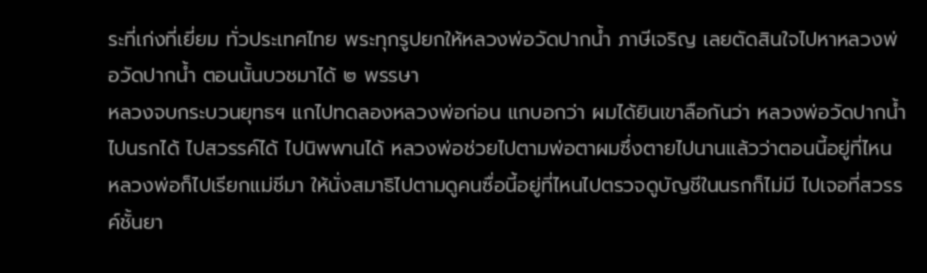ระที่เก่งที่เยี่ยม ทั่วประเทศไทย พระทุกรูปยกให้หลวงพ่อวัดปากน้ำ ภาษีเจริญ เลยตัดสินใจไปหาหลวงพ่อวัดปากน้ำ ตอนนั้นบวชมาได้ ๒ พรรษา
หลวงจบกระบวนยุทธฯ แกไปทดลองหลวงพ่อก่อน แกบอกว่า ผมได้ยินเขาลือกันว่า หลวงพ่อวัดปากน้ำ ไปนรกได้ ไปสวรรค์ได้ ไปนิพพานได้ หลวงพ่อช่วยไปตามพ่อตาผมซึ่งตายไปนานแล้วว่าตอนนี้อยู่ที่ไหน หลวงพ่อก็ไปเรียกแม่ชีมา ให้นั่งสมาธิไปตามดูคนซื่อนี้อยู่ที่ไหนไปตรวจดูบัญชีในนรกก็ไม่มี ไปเจอที่สวรรค์ชั้นยา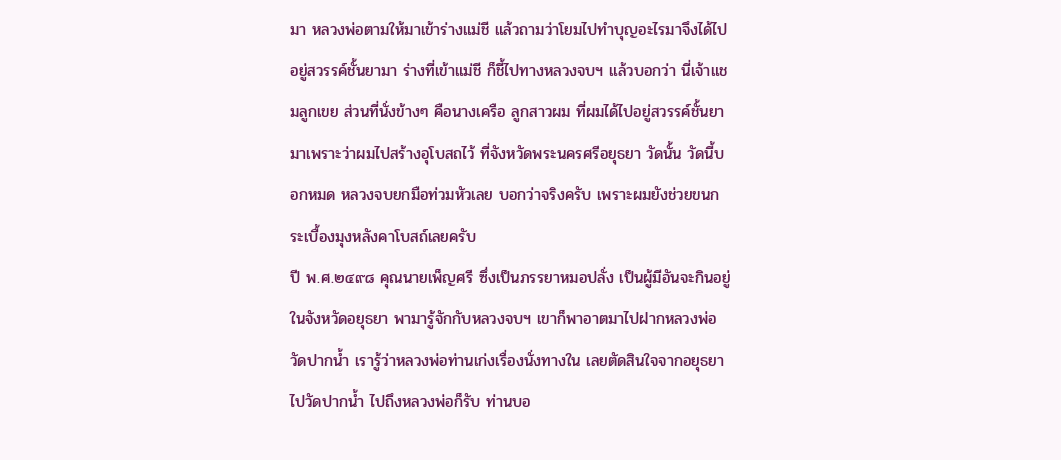มา หลวงพ่อตามให้มาเข้าร่างแม่ชี แล้วถามว่าโยมไปทำบุญอะไรมาจึงได้ไปอยู่สวรรค์ชั้นยามา ร่างที่เข้าแม่ชี ก็ชี้ไปทางหลวงจบฯ แล้วบอกว่า นี่เจ้าแชมลูกเขย ส่วนที่นั่งข้างๆ คือนางเครือ ลูกสาวผม ที่ผมได้ไปอยู่สวรรค์ชั้นยามาเพราะว่าผมไปสร้างอุโบสถไว้ ที่จังหวัดพระนครศรีอยุธยา วัดนั้น วัดนี้บอกหมด หลวงจบยกมือท่วมหัวเลย บอกว่าจริงครับ เพราะผมยังช่วยขนกระเบื้องมุงหลังคาโบสถ์เลยครับ
ปี พ.ศ.๒๔๙๘ คุณนายเพ็ญศรี ซึ่งเป็นภรรยาหมอปลั่ง เป็นผู้มีอันจะกินอยู่ในจังหวัดอยุธยา พามารู้จักกับหลวงจบฯ เขาก็พาอาตมาไปฝากหลวงพ่อวัดปากน้ำ เรารู้ว่าหลวงพ่อท่านเก่งเรื่องนั่งทางใน เลยตัดสินใจจากอยุธยาไปวัดปากน้ำ ไปถึงหลวงพ่อก็รับ ท่านบอ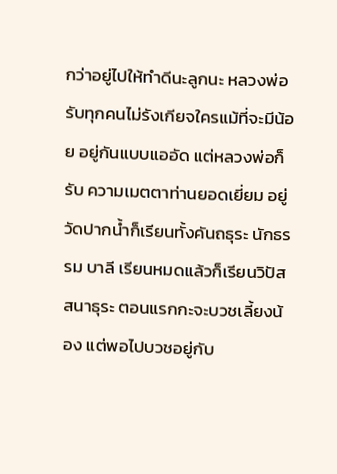กว่าอยู่ไปให้ทำดีนะลูกนะ หลวงพ่อรับทุกคนไม่รังเกียจใครแม้ที่จะมีน้อย อยู่กันแบบแออัด แต่หลวงพ่อก็รับ ความเมตตาท่านยอดเยี่ยม อยู่วัดปากน้ำก็เรียนทั้งคันถธุระ นักธรรม บาลี เรียนหมดแล้วก็เรียนวิปัสสนาธุระ ตอนแรกกะจะบวชเลี้ยงน้อง แต่พอไปบวชอยู่กับ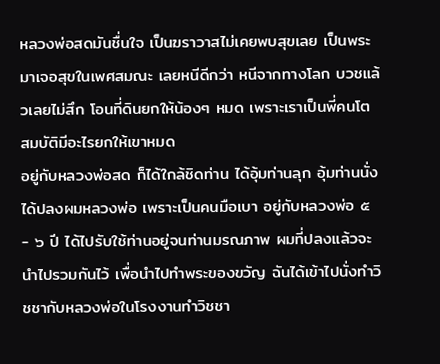หลวงพ่อสดมันชื่นใจ เป็นฆราวาสไม่เคยพบสุขเลย เป็นพระมาเจอสุขในเพศสมณะ เลยหนีดีกว่า หนีจากทางโลก บวชแล้วเลยไม่สึก โอนที่ดินยกให้น้องๆ หมด เพราะเราเป็นพี่คนโต สมบัติมีอะไรยกให้เขาหมด
อยู่กับหลวงพ่อสด ก็ได้ใกล้ชิดท่าน ได้อุ้มท่านลุก อุ้มท่านนั่ง ได้ปลงผมหลวงพ่อ เพราะเป็นคนมือเบา อยู่กับหลวงพ่อ ๕ - ๖ ปี ได้ไปรับใช้ท่านอยู่จนท่านมรณภาพ ผมที่ปลงแล้วจะนำไปรวมกันไว้ เพื่อนำไปทำพระของขวัญ ฉันได้เข้าไปนั่งทำวิชชากับหลวงพ่อในโรงงานทำวิชชา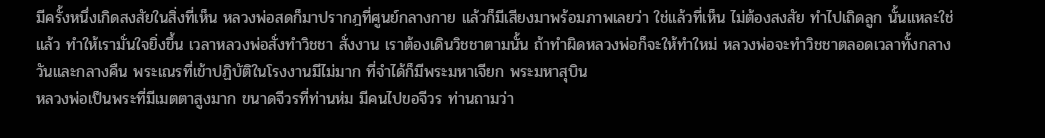มีครั้งหนึ่งเกิดสงสัยในสิ่งที่เห็น หลวงพ่อสดก็มาปรากฎที่ศูนย์กลางกาย แล้วก็มีเสียงมาพร้อมภาพเลยว่า ใช่แล้วที่เห็น ไม่ต้องสงสัย ทำไปเถิดลูก นั้นแหละใช่แล้ว ทำให้เรามั่นใจยิ่งขึ้น เวลาหลวงพ่อสั่งทำวิชชา สั่งงาน เราต้องเดินวิชชาตามนั้น ถ้าทำผิดหลวงพ่อก็จะให้ทำใหม่ หลวงพ่อจะทำวิชชาตลอดเวลาทั้งกลางวันและกลางคืน พระเณรที่เข้าปฏิบัติในโรงงานมีไม่มาก ที่จำได้ก็มีพระมหาเจียก พระมหาสุบิน
หลวงพ่อเป็นพระที่มีเมตตาสูงมาก ขนาดจีวรที่ท่านห่ม มีคนไปขอจีวร ท่านถามว่า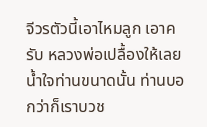จีวรตัวนี้เอาไหมลูก เอาครับ หลวงพ่อเปลื้องให้เลย น้ำใจท่านขนาดนั้น ท่านบอกว่าก็เราบวช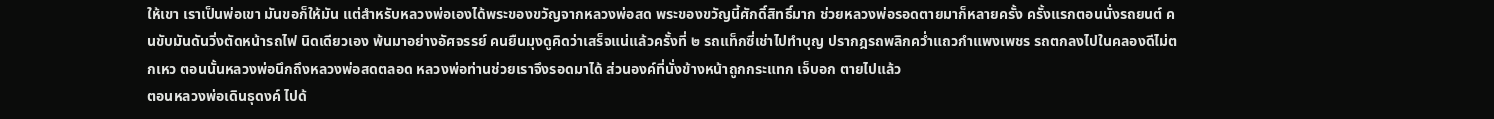ให้เขา เราเป็นพ่อเขา มันขอก็ให้มัน แต่สำหรับหลวงพ่อเองได้พระของขวัญจากหลวงพ่อสด พระของขวัญนี้ศักดิ์สิทธิ์มาก ช่วยหลวงพ่อรอดตายมาก็หลายครั้ง ครั้งแรกตอนนั่งรถยนต์ คนขับมันดันวิ่งตัดหน้ารถไฟ นิดเดียวเอง พ้นมาอย่างอัศจรรย์ คนยืนมุงดูคิดว่าเสร็จแน่แล้วครั้งที่ ๒ รถแท็กซี่เช่าไปทำบุญ ปรากฎรถพลิกคว่ำแถวกำแพงเพชร รถตกลงไปในคลองดีไม่ตกเหว ตอนนั้นหลวงพ่อนึกถึงหลวงพ่อสดตลอด หลวงพ่อท่านช่วยเราจึงรอดมาได้ ส่วนองค์ที่นั่งข้างหน้าถูกกระแทก เจ็บอก ตายไปแล้ว
ตอนหลวงพ่อเดินธุดงค์ ไปด้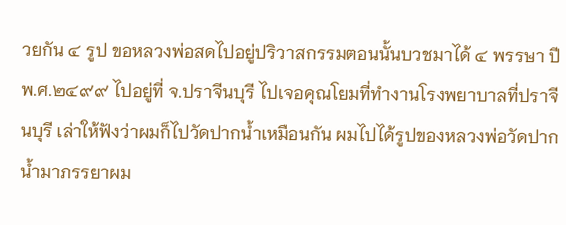วยกัน ๔ รูป ขอหลวงพ่อสดไปอยู่ปริวาสกรรมตอนนั้นบวชมาได้ ๔ พรรษา ปี พ.ศ.๒๔๙๙ ไปอยู่ที่ จ.ปราจีนบุรี ไปเจอคุณโยมที่ทำงานโรงพยาบาลที่ปราจีนบุรี เล่าให้ฟังว่าผมก็ไปวัดปากน้ำเหมือนกัน ผมไปได้รูปของหลวงพ่อวัดปากน้ำมาภรรยาผม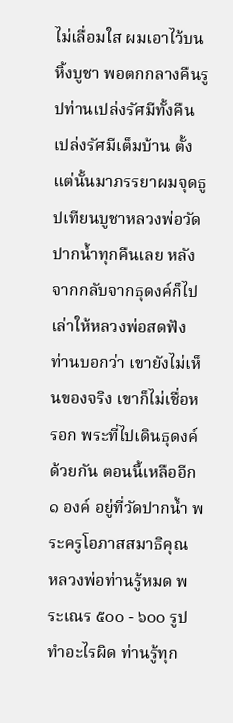ไม่เลื่อมใส ผมเอาไว้บนหิ้งบูชา พอตกกลางคืนรูปท่านเปล่งรัศมีทั้งคืน เปล่งรัศมีเต็มบ้าน ตั้งแต่นั้นมาภรรยาผมจุดธูปเทียนบูชาหลวงพ่อวัดปากน้ำทุกคืนเลย หลังจากกลับจากธุดงค์ก็ไปเล่าให้หลวงพ่อสดฟัง ท่านบอกว่า เขายังไม่เห็นของจริง เขาก็ไม่เชื่อหรอก พระที่ไปเดินธุดงค์ด้วยกัน ตอนนี้เหลืออีก ๑ องค์ อยู่ที่วัดปากน้ำ พระครูโอภาสสมาธิคุณ
หลวงพ่อท่านรู้หมด พระเณร ๕๐๐ - ๖๐๐ รูปทำอะไรผิด ท่านรู้ทุก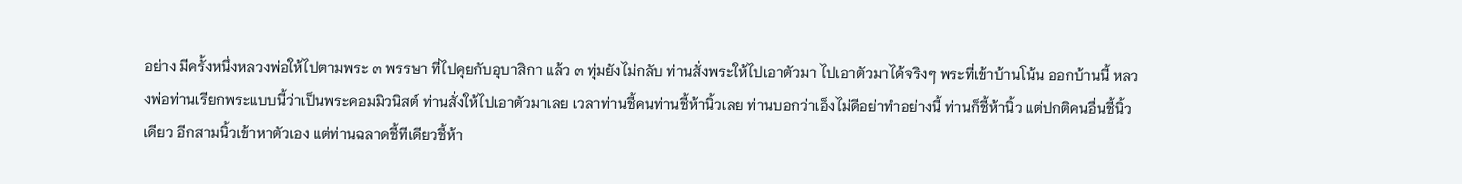อย่าง มีครั้งหนึ่งหลวงพ่อให้ไปตามพระ ๓ พรรษา ที่ไปคุยกับอุบาสิกา แล้ว ๓ ทุ่มยังไม่กลับ ท่านสั่งพระให้ไปเอาตัวมา ไปเอาตัวมาได้จริงๆ พระที่เข้าบ้านโน้น ออกบ้านนี้ หลวงพ่อท่านเรียกพระแบบนี้ว่าเป็นพระคอมมิวนิสต์ ท่านสั่งให้ไปเอาตัวมาเลย เวลาท่านชี้คนท่านชี้ห้านิ้วเลย ท่านบอกว่าเอ็งไม่ดีอย่าทำอย่างนี้ ท่านก็ชี้ห้านิ้ว แต่ปกติคนอื่นชี้นิ้วเดียว อีกสามนิ้วเข้าหาตัวเอง แต่ท่านฉลาดชี้ทีเดียวชี้ห้า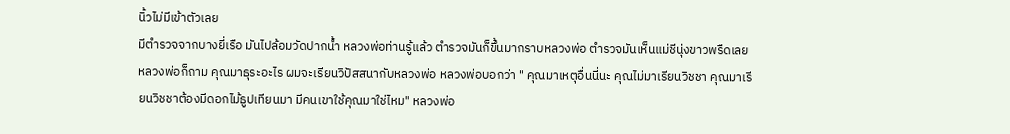นิ้วไม่มีเข้าตัวเลย
มีตำรวจจากบางยี่เรือ มันไปล้อมวัดปากน้ำ หลวงพ่อท่านรู้แล้ว ตำรวจมันก็ขึ้นมากราบหลวงพ่อ ตำรวจมันเห็นแม่ชีนุ่งขาวพรืดเลย หลวงพ่อก็ถาม คุณมาธุระอะไร ผมจะเรียนวิปัสสนากับหลวงพ่อ หลวงพ่อบอกว่า " คุณมาเหตุอื่นนี่นะ คุณไม่มาเรียนวิชชา คุณมาเรียนวิชชาต้องมีดอกไม้ธูปเทียนมา มีคนเขาใช้คุณมาใช่ไหม" หลวงพ่อ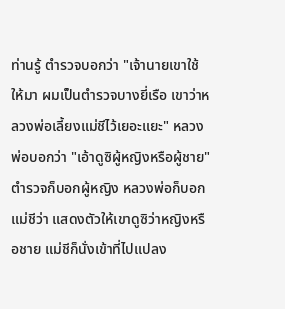ท่านรู้ ตำรวจบอกว่า "เจ้านายเขาใช้ให้มา ผมเป็นตำรวจบางยี่เรือ เขาว่าหลวงพ่อเลี้ยงแม่ชีไว้เยอะแยะ" หลวงพ่อบอกว่า "เอ้าดูซิผู้หญิงหรือผู้ชาย" ตำรวจก็บอกผู้หญิง หลวงพ่อก็บอกแม่ชีว่า แสดงตัวให้เขาดูซิว่าหญิงหรือชาย แม่ชีก็นั่งเข้าที่ไปแปลง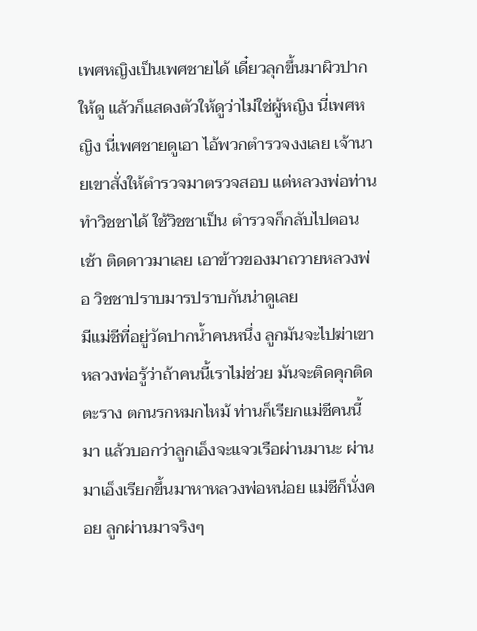เพศหญิงเป็นเพศชายได้ เดี๋ยวลุกขึ้นมาผิวปากให้ดู แล้วก็แสดงตัวให้ดูว่าไม่ใช่ผู้หญิง นี่เพศหญิง นี่เพศชายดูเอา ไอ้พวกตำรวจงงเลย เจ้านายเขาสั่งให้ตำรวจมาตรวจสอบ แต่หลวงพ่อท่านทำวิชชาได้ ใช้วิชชาเป็น ตำรวจก็กลับไปตอนเช้า ติดดาวมาเลย เอาข้าวของมาถวายหลวงพ่อ วิชชาปราบมารปราบกันน่าดูเลย
มีแม่ชีที่อยู่วัดปากน้ำคนหนึ่ง ลูกมันจะไปฆ่าเขา หลวงพ่อรู้ว่าถ้าคนนี้เราไม่ช่วย มันจะติดคุกติดตะราง ตกนรกหมกไหม้ ท่านก็เรียกแม่ชีคนนี้มา แล้วบอกว่าลูกเอ็งจะแจวเรือผ่านมานะ ผ่านมาเอ็งเรียกขึ้นมาหาหลวงพ่อหน่อย แม่ชีก็นั่งคอย ลูกผ่านมาจริงๆ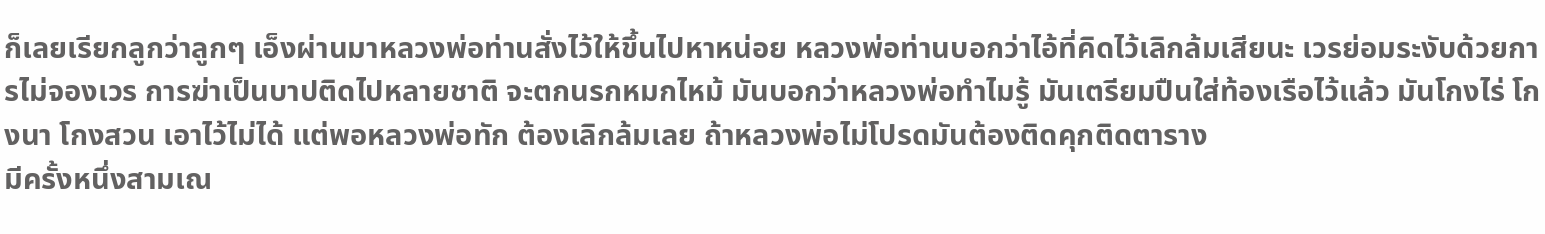ก็เลยเรียกลูกว่าลูกๆ เอ็งผ่านมาหลวงพ่อท่านสั่งไว้ให้ขึ้นไปหาหน่อย หลวงพ่อท่านบอกว่าไอ้ที่คิดไว้เลิกล้มเสียนะ เวรย่อมระงับด้วยการไม่จองเวร การฆ่าเป็นบาปติดไปหลายชาติ จะตกนรกหมกไหม้ มันบอกว่าหลวงพ่อทำไมรู้ มันเตรียมปืนใส่ท้องเรือไว้แล้ว มันโกงไร่ โกงนา โกงสวน เอาไว้ไม่ได้ แต่พอหลวงพ่อทัก ต้องเลิกล้มเลย ถ้าหลวงพ่อไม่โปรดมันต้องติดคุกติดตาราง
มีครั้งหนึ่งสามเณ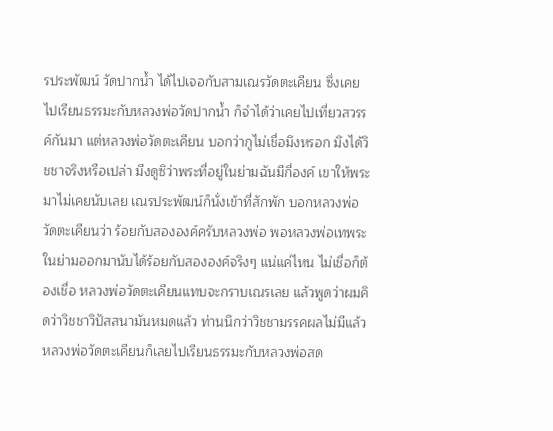รประพัฒน์ วัดปากน้ำ ได้ไปเจอกับสามเณรวัดตะเคียน ซึ่งเคยไปเรียนธรรมะกับหลวงพ่อวัดปากน้ำ ก็จำได้ว่าเคยไปเที่ยวสวรรค์กันมา แต่หลวงพ่อวัดตะเคียน บอกว่ากูไม่เชื่อมึงหรอก มึงได้วิชชาจริงหรือเปล่า มีงดูซิว่าพระที่อยู่ในย่ามฉันมีกี่องค์ เขาให้พระมาไม่เคยนับเลย เณรประพัฒน์ก็นั่งเข้าที่สักพัก บอกหลวงพ่อวัดตะเคียนว่า ร้อยกับสององค์ครับหลวงพ่อ พอหลวงพ่อเทพระในย่ามออกมานับได้ร้อยกับสององค์จริงๆ แน่แค่ไหน ไม่เชื่อก็ต้องเชื่อ หลวงพ่อวัดตะเคียนแทบจะกราบเณรเลย แล้วพูดว่าผมคิดว่าวิชชาวิปัสสนามันหมดแล้ว ท่านนึกว่าวิชชามรรคผลไม่มีแล้ว หลวงพ่อวัดตะเคียนก็เลยไปเรียนธรรมะกับหลวงพ่อสด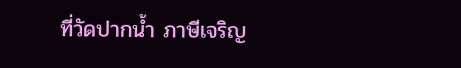ที่วัดปากน้ำ ภาษีเจริญ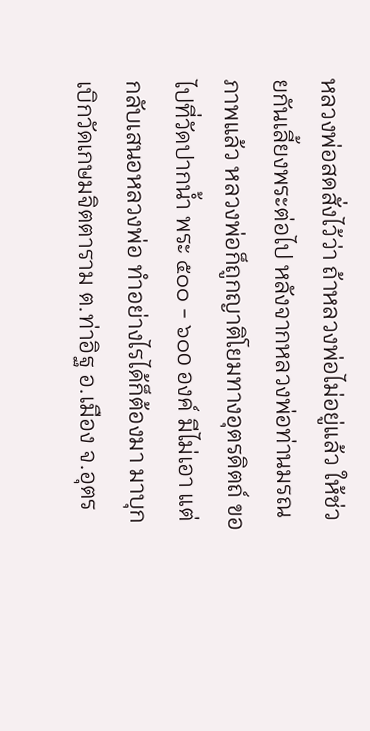หลวงพ่อสดสั่งไว้ว่า ถ้าหลวงพ่อไม่อยู่แล้ว ให้ช่วยกันเลี้ยงพระต่อไป หลังจากหลวงพ่อท่านมรณภาพแล้ว หลวงพ่อก็ถูกญาติโยมทางอุตรดิตถ์ ขอไปที่วัดปากน้ำ พระ ๕๐๐ - ๖๐o องค์ มีไม่เอา แต่กลับเสนอหลวงพ่อ ทำอย่างไรได้ก็ต้องมา มาบุกเบิกวัดเกษมจิตตาราม ต.ท่าอิฐ อ.เมือง จ.อุตร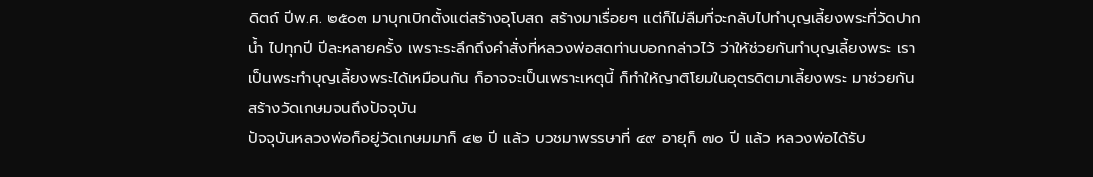ดิตถ์ ปีพ.ศ. ๒๕๐๓ มาบุกเบิกตั้งแต่สร้างอุโบสถ สร้างมาเรื่อยๆ แต่ก็ไม่ลืมที่จะกลับไปทำบุญเลี้ยงพระที่วัดปากน้ำ ไปทุกปี ปีละหลายครั้ง เพราะระลึกถึงคำสั่งที่หลวงพ่อสดท่านบอกกล่าวไว้ ว่าให้ช่วยกันทำบุญเลี้ยงพระ เราเป็นพระทำบุญเลี้ยงพระได้เหมือนกัน ก็อาจจะเป็นเพราะเหตุนี้ ก็ทำให้ญาติโยมในอุตรดิตมาเลี้ยงพระ มาช่วยกันสร้างวัดเกษมจนถึงปัจจุบัน
ปัจจุบันหลวงพ่อก็อยู่วัดเกษมมาก็ ๔๒ ปี แล้ว บวชมาพรรษาที่ ๔๙ อายุก็ ๗๐ ปี แล้ว หลวงพ่อได้รับ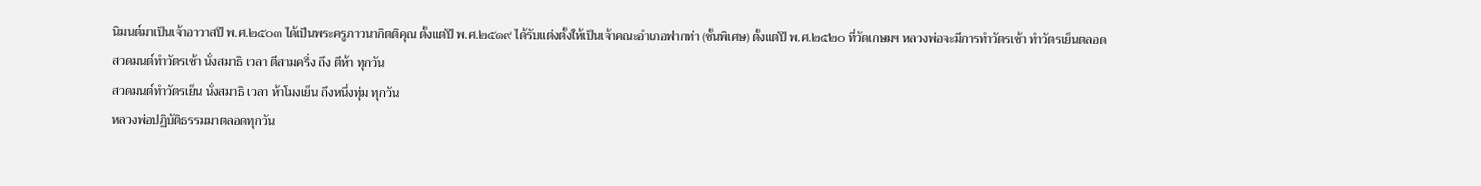นิมนต์มาเป็นเจ้าอาวาสปี พ.ศ.๒๕๐๓ ได้เป็นพระครูภาวนากิตติคุณ ตั้งแต่ปี พ.ศ.๒๕๑๙ ได้รับแต่งตั้งให้เป็นเจ้าคณะอำเภอฟากท่า (ชั้นพิเศษ) ตั้งแต่ปี พ.ศ.๒๕๒๐ ที่วัดเกษมฯ หลวงพ่อจะมีการทำวัตรเช้า ทำวัตรเย็นตลอด
สวดมนต์ทำวัตรเช้า นั่งสมาธิ เวลา ตีสามครึ่ง ถึง ตีห้า ทุกวัน
สวดมนต์ทำวัตรเย็น นั่งสมาธิ เวลา ห้าโมงเย็น ถึงหนึ่งทุ่ม ทุกวัน
หลวงพ่อปฏิบัติธรรมมาตลอดทุกวัน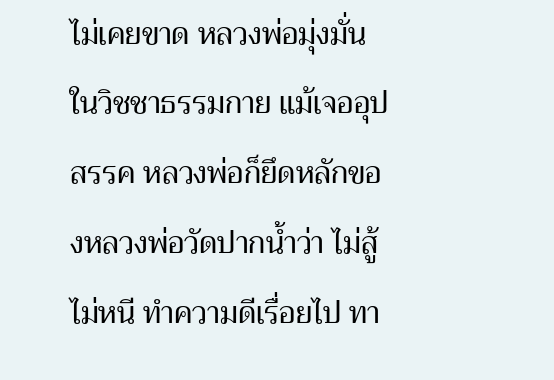ไม่เคยขาด หลวงพ่อมุ่งมั่นในวิชชาธรรมกาย แม้เจออุปสรรค หลวงพ่อก็ยึดหลักของหลวงพ่อวัดปากน้ำว่า ไม่สู้ ไม่หนี ทำความดีเรื่อยไป ทา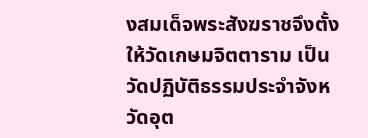งสมเด็จพระสังฆราชจึงตั้งให้วัดเกษมจิตตาราม เป็นวัดปฏิบัติธรรมประจำจังหวัดอุต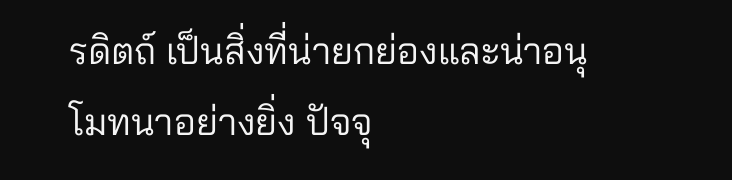รดิตถ์ เป็นสิ่งที่น่ายกย่องและน่าอนุโมทนาอย่างยิ่ง ปัจจุ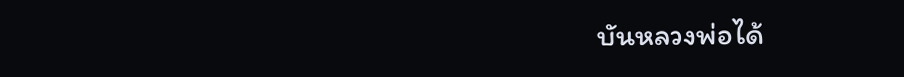บันหลวงพ่อได้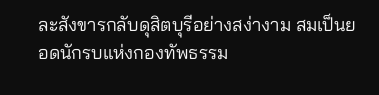ละสังขารกลับดุสิตบุรีอย่างสง่างาม สมเป็นยอดนักรบแห่งกองทัพธรรม